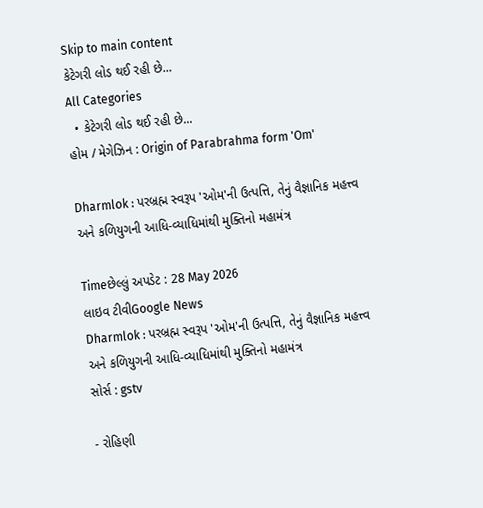Skip to main content
કેટેગરી લોડ થઈ રહી છે...
All Categories
  • કેટેગરી લોડ થઈ રહી છે...
હોમ / મેગેઝિન : Origin of Parabrahma form 'Om'

Dharmlok : પરબ્રહ્મ સ્વરૂપ 'ઓમ'ની ઉત્પત્તિ, તેનું વૈજ્ઞાનિક મહત્ત્વ અને કળિયુગની આધિ-વ્યાધિમાંથી મુક્તિનો મહામંત્ર

Timeછેલ્લું અપડેટ : 28 May 2026
લાઇવ ટીવીGoogle News
Dharmlok : પરબ્રહ્મ સ્વરૂપ 'ઓમ'ની ઉત્પત્તિ, તેનું વૈજ્ઞાનિક મહત્ત્વ અને કળિયુગની આધિ-વ્યાધિમાંથી મુક્તિનો મહામંત્ર
સોર્સ : gstv

- રોહિણી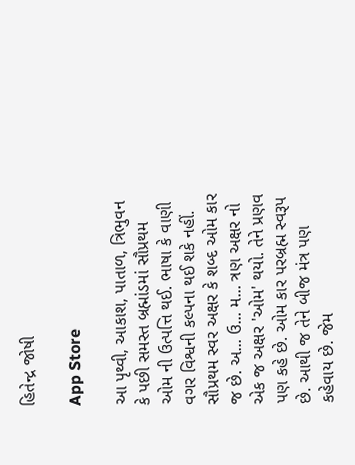હિતેન્દ્ર જોષી

App Store

આ પૃથ્વી, આકાશ, પાતાળ, ત્રિભુવન કે પછી સમસ્ત બ્રહ્માંડમાં સૌપ્રથમ ઓમ ની ઉત્પત્તિ થઈ. ભાષા કે વાણી વગર વિશ્વની કલ્પના થઈ શકે નહીં. સૌપ્રથમ સ્વર અક્ષર કે શબ્દ ઓમ કાર જ છે. અ... ઉ... મ... ત્રણ અક્ષર નો એક જ અક્ષર 'ઓમ' થયો. તેને પ્રણવ પણ કહે છે. ઓમ કાર પરબ્રહ્મ સ્વરૂપ છે. આથી જ તેને બીજ મંત્ર પણ કહેવાય છે. જેમ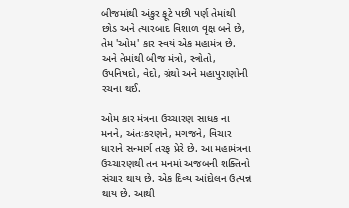બીજમાંથી અંકુર ફૂટે પછી પર્ણ તેમાંથી છોડ અને ત્યારબાદ વિશાળ વૃક્ષ બને છે, તેમ 'ઓમ' કાર સ્વયં એક મહામંત્ર છે. અને તેમાંથી બીજ મંત્રો, સ્ત્રોતો, ઉપનિષદો, વેદો, ગ્રંથો અને મહાપુરાણોની રચના થઈ.

ઓમ કાર મંત્રના ઉચ્ચારણ સાધક ના મનને, અંતઃકરણને, મગજને, વિચાર ધારાને સન્માર્ગ તરફ પ્રેરે છે. આ મહામંત્રના ઉચ્ચારણથી તન મનમાં અજબની શક્તિનો સંચાર થાય છે. એક દિવ્ય આંદોલન ઉત્પન્ન થાય છે. આથી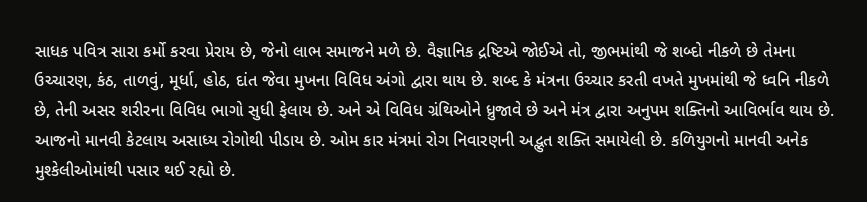સાધક પવિત્ર સારા કર્મો કરવા પ્રેરાય છે, જેનો લાભ સમાજને મળે છે. વૈજ્ઞાનિક દ્રષ્ટિએ જોઈએ તો, જીભમાંથી જે શબ્દો નીકળે છે તેમના ઉચ્ચારણ, કંઠ, તાળવું, મૂર્ધા, હોઠ, દાંત જેવા મુખના વિવિધ અંગો દ્વારા થાય છે. શબ્દ કે મંત્રના ઉચ્ચાર કરતી વખતે મુખમાંથી જે ધ્વનિ નીકળે છે, તેની અસર શરીરના વિવિધ ભાગો સુધી ફેલાય છે. અને એ વિવિધ ગ્રંથિઓને ધ્રુજાવે છે અને મંત્ર દ્વારા અનુપમ શક્તિનો આવિર્ભાવ થાય છે. આજનો માનવી કેટલાય અસાધ્ય રોગોથી પીડાય છે. ઓમ કાર મંત્રમાં રોગ નિવારણની અદ્ભુત શક્તિ સમાયેલી છે. કળિયુગનો માનવી અનેક મુશ્કેલીઓમાંથી પસાર થઈ રહ્યો છે.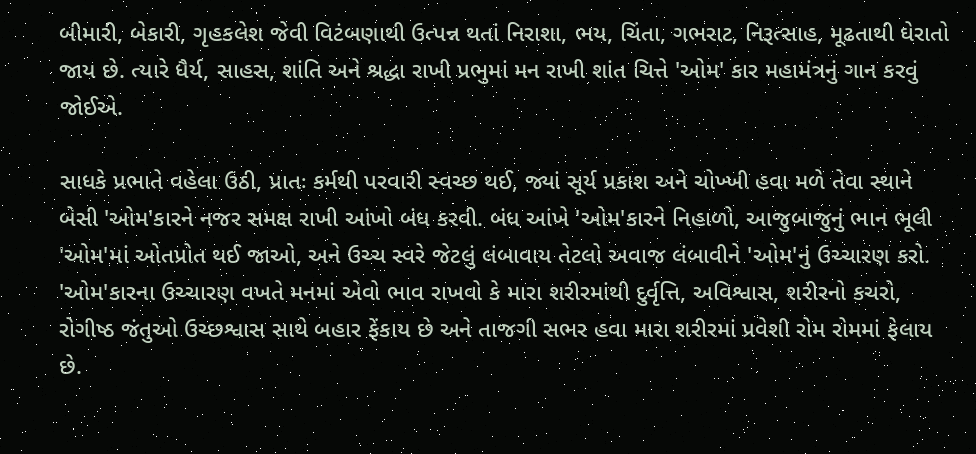બીમારી, બેકારી, ગૃહકલેશ જેવી વિટંબણાથી ઉત્પન્ન થતાં નિરાશા, ભય, ચિંતા, ગભરાટ, નિરૂત્સાહ, મૂઢતાથી ઘેરાતો જાય છે. ત્યારે ધૈર્ય, સાહસ, શાંતિ અને શ્રદ્ધા રાખી પ્રભુમાં મન રાખી શાંત ચિત્તે 'ઓમ' કાર મહામંત્રનું ગાન કરવું જોઈએ.

સાધકે પ્રભાતે વહેલા ઉઠી, પ્રાતઃ કર્મથી પરવારી સ્વચ્છ થઈ, જ્યાં સૂર્ય પ્રકાશ અને ચોખ્ખી હવા મળે તેવા સ્થાને બેસી 'ઓમ'કારને નજર સમક્ષ રાખી આંખો બંધ કરવી. બંધ આંખે 'ઓમ'કારને નિહાળો, આજુબાજુનું ભાન ભૂલી 'ઓમ'માં ઓતપ્રોત થઈ જાઓ, અને ઉચ્ચ સ્વરે જેટલું લંબાવાય તેટલો અવાજ લંબાવીને 'ઓમ'નું ઉચ્ચારણ કરો. 'ઓમ'કારના ઉચ્ચારણ વખતે મનમાં એવો ભાવ રાખવો કે મારા શરીરમાંથી દુર્વૃત્તિ, અવિશ્વાસ, શરીરનો કચરો, રોગીષ્ઠ જંતુઓ ઉચ્છશ્વાસ સાથે બહાર ફેંકાય છે અને તાજગી સભર હવા મારા શરીરમાં પ્રવેશી રોમ રોમમાં ફેલાય છે.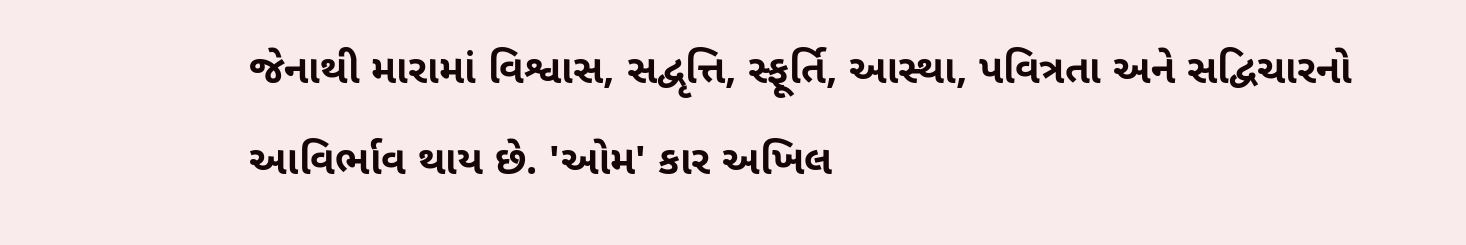જેનાથી મારામાં વિશ્વાસ, સદ્વૃત્તિ, સ્ફૂર્તિ, આસ્થા, પવિત્રતા અને સદ્વિચારનો આવિર્ભાવ થાય છે. 'ઓમ' કાર અખિલ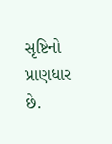સૃષ્ટિનો પ્રાણધાર છે.